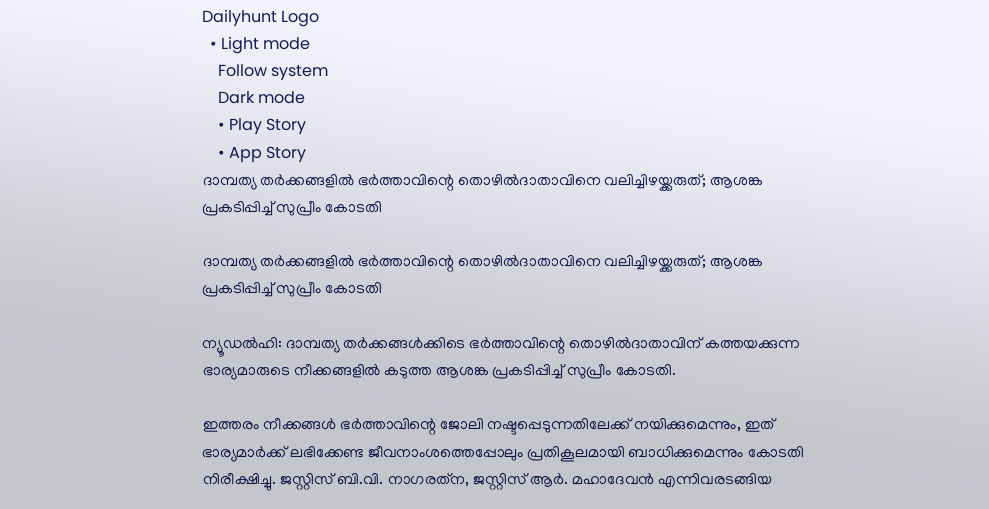Dailyhunt Logo
  • Light mode
    Follow system
    Dark mode
    • Play Story
    • App Story
ദാമ്പത്യ തര്‍ക്കങ്ങളില്‍ ഭര്‍ത്താവിന്റെ തൊഴില്‍ദാതാവിനെ വലിച്ചിഴയ്ക്കരുത്; ആശങ്ക പ്രകടിപ്പിച്ച്‌ സുപ്രീം കോടതി

ദാമ്പത്യ തര്‍ക്കങ്ങളില്‍ ഭര്‍ത്താവിന്റെ തൊഴില്‍ദാതാവിനെ വലിച്ചിഴയ്ക്കരുത്; ആശങ്ക പ്രകടിപ്പിച്ച്‌ സുപ്രീം കോടതി

ന്യൂഡല്‍ഹി: ദാമ്പത്യ തര്‍ക്കങ്ങള്‍ക്കിടെ ഭര്‍ത്താവിന്റെ തൊഴില്‍ദാതാവിന് കത്തയക്കുന്ന ഭാര്യമാരുടെ നീക്കങ്ങളില്‍ കടുത്ത ആശങ്ക പ്രകടിപ്പിച്ച്‌ സുപ്രീം കോടതി.

ഇത്തരം നീക്കങ്ങള്‍ ഭര്‍ത്താവിന്റെ ജോലി നഷ്ടപ്പെടുന്നതിലേക്ക് നയിക്കുമെന്നും, ഇത് ഭാര്യമാര്‍ക്ക് ലഭിക്കേണ്ട ജീവനാംശത്തെപ്പോലും പ്രതികൂലമായി ബാധിക്കുമെന്നും കോടതി നിരീക്ഷിച്ചു. ജസ്റ്റിസ് ബി.വി. നാഗരത്‌ന, ജസ്റ്റിസ് ആര്‍. മഹാദേവന്‍ എന്നിവരടങ്ങിയ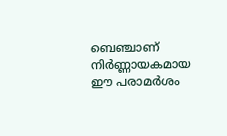ബെഞ്ചാണ് നിര്‍ണ്ണായകമായ ഈ പരാമര്‍ശം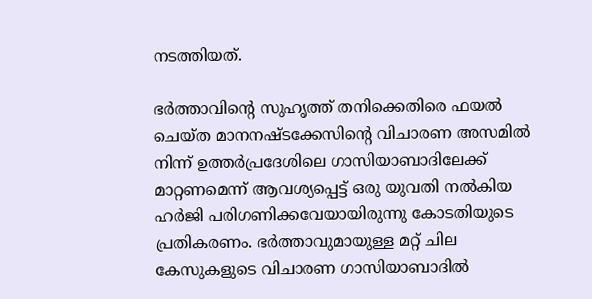നടത്തിയത്.

ഭര്‍ത്താവിന്റെ സുഹൃത്ത് തനിക്കെതിരെ ഫയല്‍ ചെയ്ത മാനനഷ്ടക്കേസിന്റെ വിചാരണ അസമില്‍ നിന്ന് ഉത്തര്‍പ്രദേശിലെ ഗാസിയാബാദിലേക്ക് മാറ്റണമെന്ന് ആവശ്യപ്പെട്ട് ഒരു യുവതി നല്‍കിയ ഹര്‍ജി പരിഗണിക്കവേയായിരുന്നു കോടതിയുടെ പ്രതികരണം. ഭര്‍ത്താവുമായുള്ള മറ്റ് ചില കേസുകളുടെ വിചാരണ ഗാസിയാബാദില്‍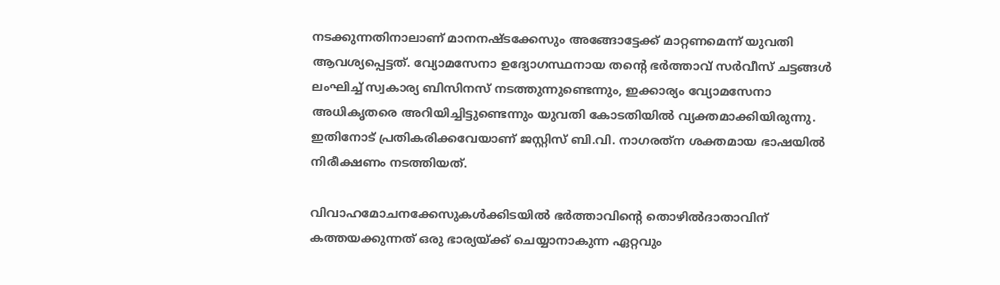നടക്കുന്നതിനാലാണ് മാനനഷ്ടക്കേസും അങ്ങോട്ടേക്ക് മാറ്റണമെന്ന് യുവതി ആവശ്യപ്പെട്ടത്. വ്യോമസേനാ ഉദ്യോഗസ്ഥനായ തന്റെ ഭര്‍ത്താവ് സര്‍വീസ് ചട്ടങ്ങള്‍ ലംഘിച്ച്‌ സ്വകാര്യ ബിസിനസ് നടത്തുന്നുണ്ടെന്നും, ഇക്കാര്യം വ്യോമസേനാ അധികൃതരെ അറിയിച്ചിട്ടുണ്ടെന്നും യുവതി കോടതിയില്‍ വ്യക്തമാക്കിയിരുന്നു. ഇതിനോട് പ്രതികരിക്കവേയാണ് ജസ്റ്റിസ് ബി.വി. നാഗരത്‌ന ശക്തമായ ഭാഷയില്‍ നിരീക്ഷണം നടത്തിയത്.

വിവാഹമോചനക്കേസുകള്‍ക്കിടയില്‍ ഭര്‍ത്താവിന്റെ തൊഴില്‍ദാതാവിന് കത്തയക്കുന്നത് ഒരു ഭാര്യയ്ക്ക് ചെയ്യാനാകുന്ന ഏറ്റവും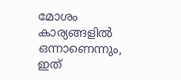മോശം കാര്യങ്ങളില്‍ ഒന്നാണെന്നും, ഇത്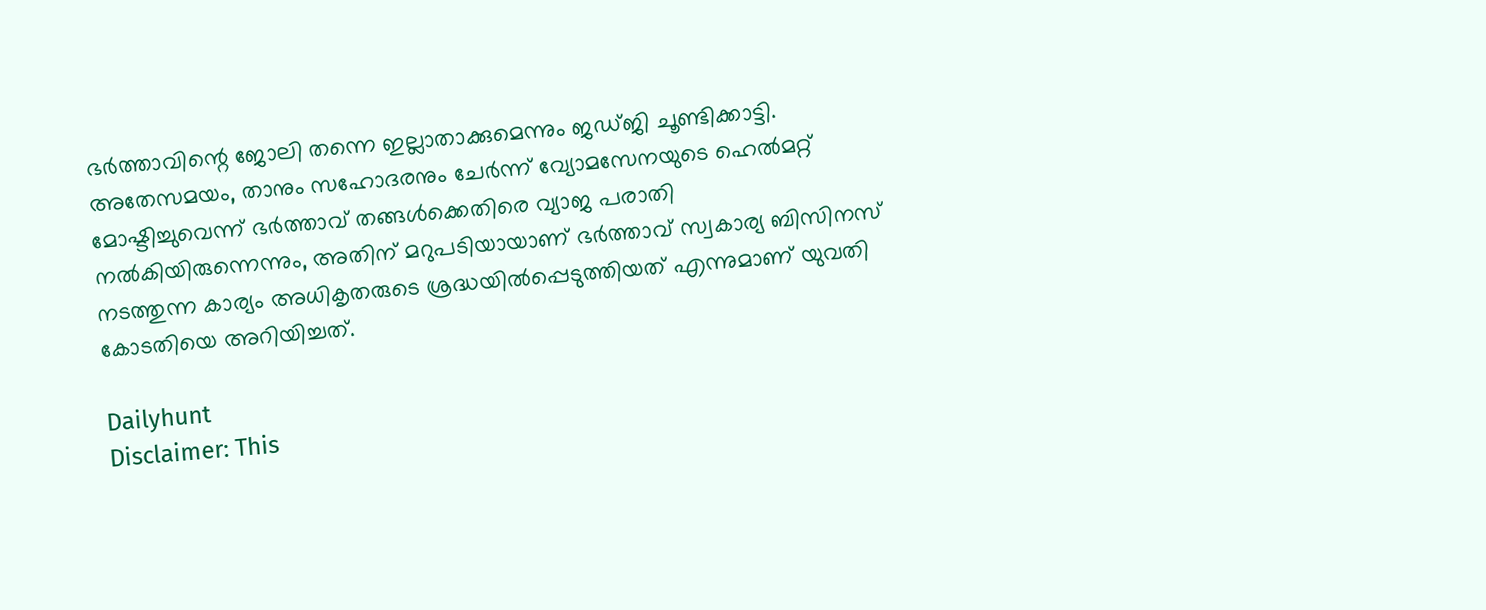ഭര്‍ത്താവിന്റെ ജോലി തന്നെ ഇല്ലാതാക്കുമെന്നും ജഡ്ജി ചൂണ്ടിക്കാട്ടി. അതേസമയം, താനും സഹോദരനും ചേര്‍ന്ന് വ്യോമസേനയുടെ ഹെല്‍മറ്റ് മോഷ്ടിച്ചുവെന്ന് ഭര്‍ത്താവ് തങ്ങള്‍ക്കെതിരെ വ്യാജ പരാതി നല്‍കിയിരുന്നെന്നും, അതിന് മറുപടിയായാണ് ഭര്‍ത്താവ് സ്വകാര്യ ബിസിനസ് നടത്തുന്ന കാര്യം അധികൃതരുടെ ശ്രദ്ധയില്‍പ്പെടുത്തിയത് എന്നുമാണ് യുവതി കോടതിയെ അറിയിച്ചത്.

Dailyhunt
Disclaimer: This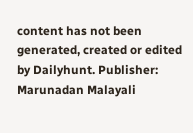content has not been generated, created or edited by Dailyhunt. Publisher: Marunadan Malayali